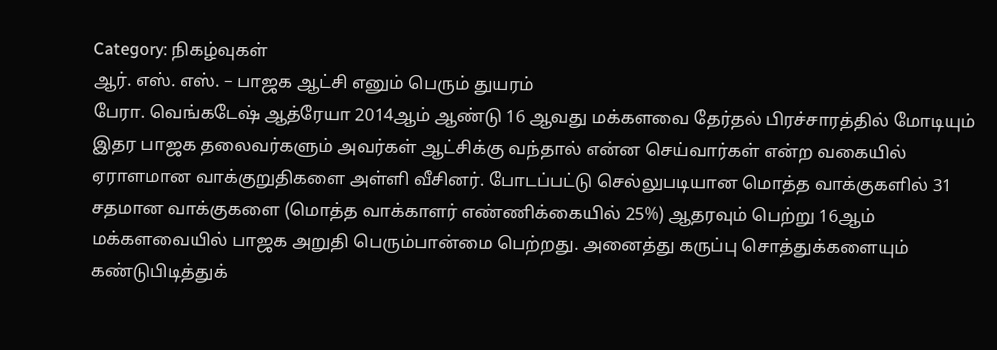Category: நிகழ்வுகள்
ஆர். எஸ். எஸ். – பாஜக ஆட்சி எனும் பெரும் துயரம்
பேரா. வெங்கடேஷ் ஆத்ரேயா 2014ஆம் ஆண்டு 16 ஆவது மக்களவை தேர்தல் பிரச்சாரத்தில் மோடியும் இதர பாஜக தலைவர்களும் அவர்கள் ஆட்சிக்கு வந்தால் என்ன செய்வார்கள் என்ற வகையில் ஏராளமான வாக்குறுதிகளை அள்ளி வீசினர். போடப்பட்டு செல்லுபடியான மொத்த வாக்குகளில் 31 சதமான வாக்குகளை (மொத்த வாக்காளர் எண்ணிக்கையில் 25%) ஆதரவும் பெற்று 16ஆம் மக்களவையில் பாஜக அறுதி பெரும்பான்மை பெற்றது. அனைத்து கருப்பு சொத்துக்களையும் கண்டுபிடித்துக்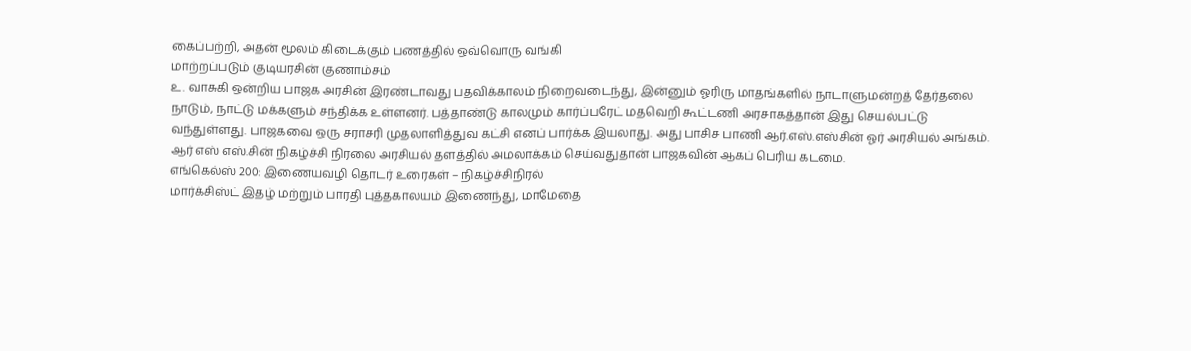கைப்பற்றி, அதன் மூலம் கிடைக்கும் பணத்தில் ஒவ்வொரு வங்கி
மாற்றப்படும் குடியரசின் குணாம்சம்
உ. வாசுகி ஒன்றிய பாஜக அரசின் இரண்டாவது பதவிக்காலம் நிறைவடைந்து, இன்னும் ஓரிரு மாதங்களில் நாடாளுமன்றத் தேர்தலை நாடும், நாட்டு மக்களும் சந்திக்க உள்ளனர். பத்தாண்டு காலமும் கார்ப்பரேட் மதவெறி கூட்டணி அரசாகத்தான் இது செயல்பட்டு வந்துள்ளது. பாஜகவை ஒரு சராசரி முதலாளித்துவ கட்சி எனப் பார்க்க இயலாது. அது பாசிச பாணி ஆர்.எஸ்.எஸ்சின் ஓர் அரசியல் அங்கம். ஆர் எஸ் எஸ்.சின் நிகழ்ச்சி நிரலை அரசியல் தளத்தில் அமலாக்கம் செய்வதுதான் பாஜகவின் ஆகப் பெரிய கடமை.
எங்கெல்ஸ் 200: இணையவழி தொடர் உரைகள் – நிகழ்ச்சிநிரல்
மார்க்சிஸ்ட் இதழ் மற்றும் பாரதி புத்தகாலயம் இணைந்து, மாமேதை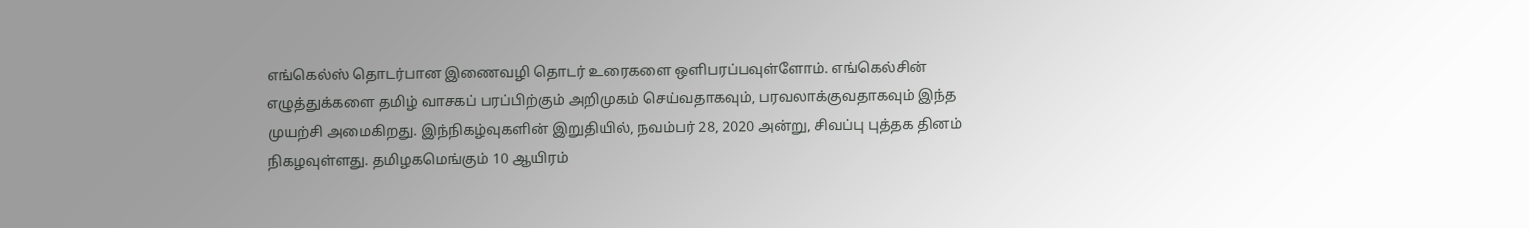எங்கெல்ஸ் தொடர்பான இணைவழி தொடர் உரைகளை ஒளிபரப்பவுள்ளோம். எங்கெல்சின் எழுத்துக்களை தமிழ் வாசகப் பரப்பிற்கும் அறிமுகம் செய்வதாகவும், பரவலாக்குவதாகவும் இந்த முயற்சி அமைகிறது. இந்நிகழ்வுகளின் இறுதியில், நவம்பர் 28, 2020 அன்று, சிவப்பு புத்தக தினம் நிகழவுள்ளது. தமிழகமெங்கும் 10 ஆயிரம்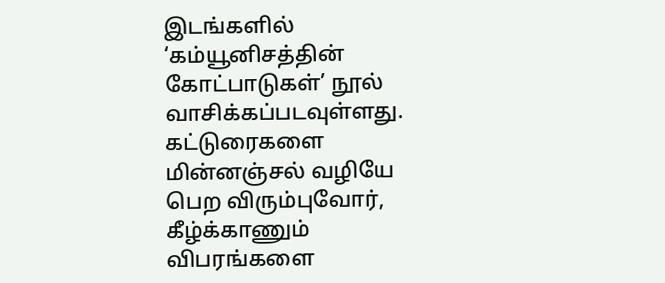இடங்களில் ‘கம்யூனிசத்தின் கோட்பாடுகள்’ நூல் வாசிக்கப்படவுள்ளது.
கட்டுரைகளை மின்னஞ்சல் வழியே பெற விரும்புவோர், கீழ்க்காணும் விபரங்களை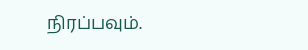நிரப்பவும்.